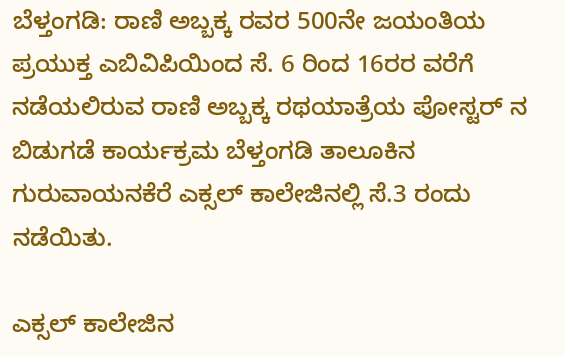ಬೆಳ್ತಂಗಡಿ: ರಾಣಿ ಅಬ್ಬಕ್ಕ ರವರ 500ನೇ ಜಯಂತಿಯ ಪ್ರಯುಕ್ತ ಎಬಿವಿಪಿಯಿಂದ ಸೆ. 6 ರಿಂದ 16ರರ ವರೆಗೆ ನಡೆಯಲಿರುವ ರಾಣಿ ಅಬ್ಬಕ್ಕ ರಥಯಾತ್ರೆಯ ಪೋಸ್ಟರ್ ನ ಬಿಡುಗಡೆ ಕಾರ್ಯಕ್ರಮ ಬೆಳ್ತಂಗಡಿ ತಾಲೂಕಿನ ಗುರುವಾಯನಕೆರೆ ಎಕ್ಸಲ್ ಕಾಲೇಜಿನಲ್ಲಿ ಸೆ.3 ರಂದು ನಡೆಯಿತು.

ಎಕ್ಸಲ್ ಕಾಲೇಜಿನ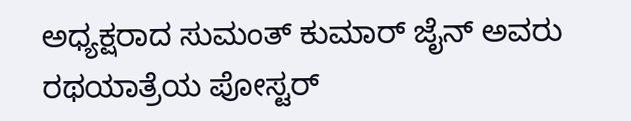ಅಧ್ಯಕ್ಷರಾದ ಸುಮಂತ್ ಕುಮಾರ್ ಜೈನ್ ಅವರು ರಥಯಾತ್ರೆಯ ಪೋಸ್ಟರ್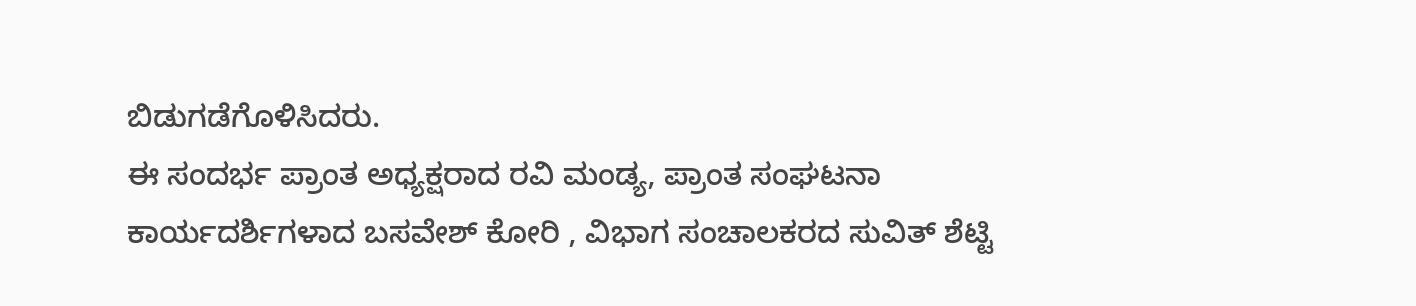ಬಿಡುಗಡೆಗೊಳಿಸಿದರು.
ಈ ಸಂದರ್ಭ ಪ್ರಾಂತ ಅಧ್ಯಕ್ಷರಾದ ರವಿ ಮಂಡ್ಯ, ಪ್ರಾಂತ ಸಂಘಟನಾ ಕಾರ್ಯದರ್ಶಿಗಳಾದ ಬಸವೇಶ್ ಕೋರಿ , ವಿಭಾಗ ಸಂಚಾಲಕರದ ಸುವಿತ್ ಶೆಟ್ಟಿ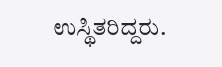ಉಸ್ಥಿತರಿದ್ದರು.